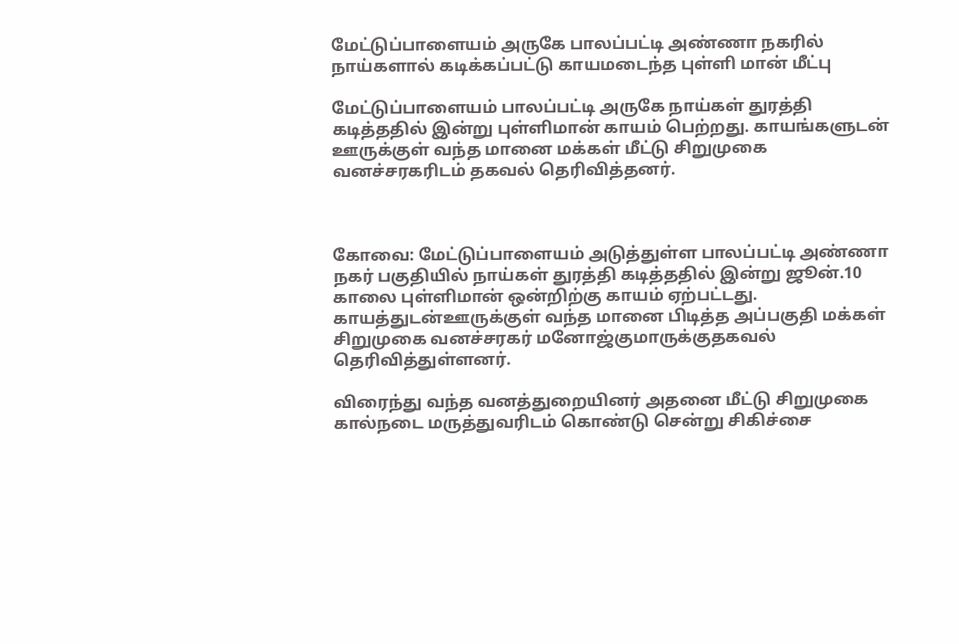மேட்டுப்பாளையம் அருகே பாலப்பட்டி அண்ணா நகரில் நாய்களால் கடிக்கப்பட்டு காயமடைந்த புள்ளி மான் மீட்பு

மேட்டுப்பாளையம் பாலப்பட்டி அருகே நாய்கள் துரத்தி கடித்ததில் இன்று புள்ளிமான் காயம் பெற்றது. காயங்களுடன் ஊருக்குள் வந்த மானை மக்கள் மீட்டு சிறுமுகை வனச்சரகரிடம் தகவல் தெரிவித்தனர்.



கோவை: மேட்டுப்பாளையம் அடுத்துள்ள பாலப்பட்டி அண்ணா நகர் பகுதியில் நாய்கள் துரத்தி கடித்ததில் இன்று ஜூன்.10 காலை புள்ளிமான் ஒன்றிற்கு காயம் ஏற்பட்டது. காயத்துடன்ஊருக்குள் வந்த மானை பிடித்த அப்பகுதி மக்கள் சிறுமுகை வனச்சரகர் மனோஜ்குமாருக்குதகவல் தெரிவித்துள்ளனர்.

விரைந்து வந்த வனத்துறையினர் அதனை மீட்டு சிறுமுகை கால்நடை மருத்துவரிடம் கொண்டு சென்று சிகிச்சை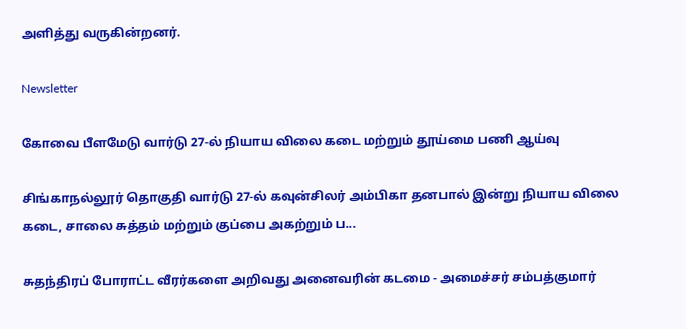அளித்து வருகின்றனர்.

Newsletter

கோவை பீளமேடு வார்டு 27-ல் நியாய விலை கடை மற்றும் தூய்மை பணி ஆய்வு

சிங்காநல்லூர் தொகுதி வார்டு 27-ல் கவுன்சிலர் அம்பிகா தனபால் இன்று நியாய விலை கடை, சாலை சுத்தம் மற்றும் குப்பை அகற்றும் ப...

சுதந்திரப் போராட்ட வீரர்களை அறிவது அனைவரின் கடமை - அமைச்சர் சம்பத்குமார்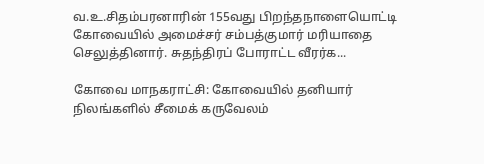வ.உ.சிதம்பரனாரின் 155வது பிறந்தநாளையொட்டி கோவையில் அமைச்சர் சம்பத்குமார் மரியாதை செலுத்தினார். சுதந்திரப் போராட்ட வீரர்க...

கோவை மாநகராட்சி: கோவையில் தனியார் நிலங்களில் சீமைக் கருவேலம்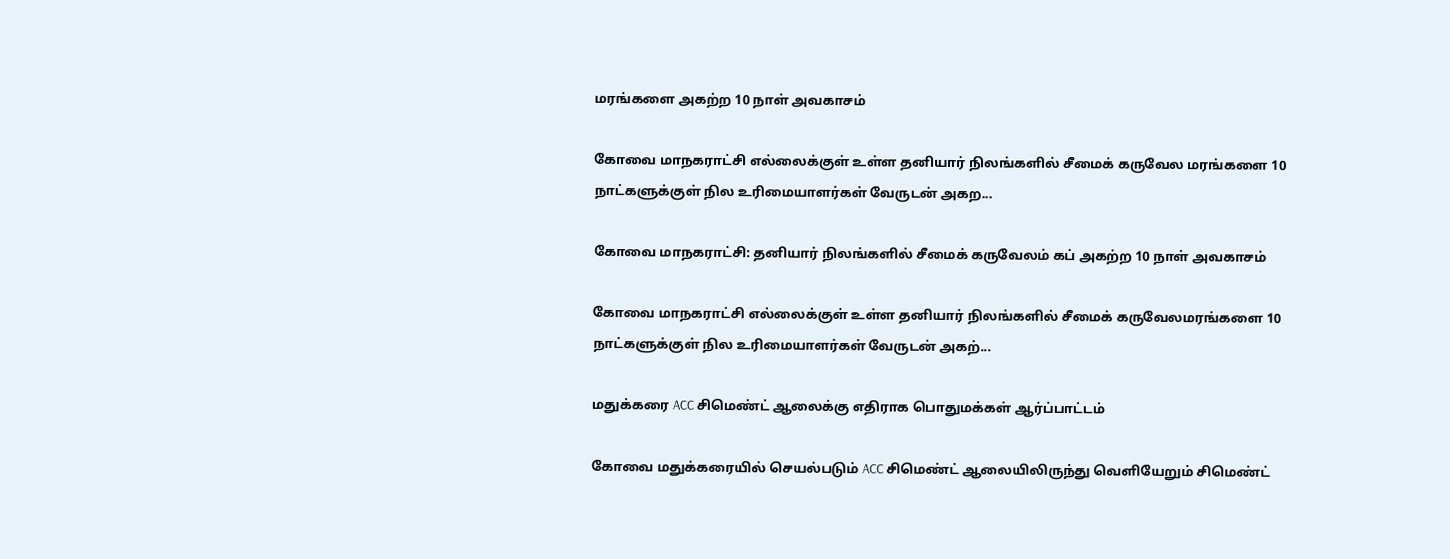மரங்களை அகற்ற 10 நாள் அவகாசம்

கோவை மாநகராட்சி எல்லைக்குள் உள்ள தனியார் நிலங்களில் சீமைக் கருவேல மரங்களை 10 நாட்களுக்குள் நில உரிமையாளர்கள் வேருடன் அகற...

கோவை மாநகராட்சி: தனியார் நிலங்களில் சீமைக் கருவேலம் கப் அகற்ற 10 நாள் அவகாசம்

கோவை மாநகராட்சி எல்லைக்குள் உள்ள தனியார் நிலங்களில் சீமைக் கருவேலமரங்களை 10 நாட்களுக்குள் நில உரிமையாளர்கள் வேருடன் அகற்...

மதுக்கரை ACC சிமெண்ட் ஆலைக்கு எதிராக பொதுமக்கள் ஆர்ப்பாட்டம்

கோவை மதுக்கரையில் செயல்படும் ACC சிமெண்ட் ஆலையிலிருந்து வெளியேறும் சிமெண்ட்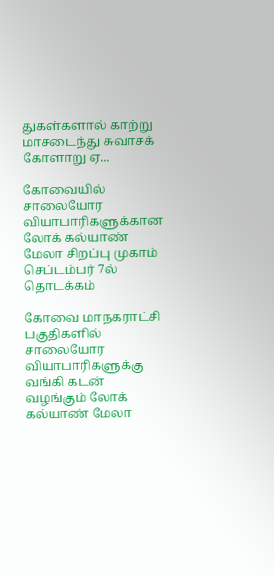துகள்களால் காற்று மாசடைந்து சுவாசக் கோளாறு ஏ...

கோவையில் சாலையோர வியாபாரிகளுக்கான லோக் கல்யாண் மேலா சிறப்பு முகாம் செப்டம்பர் 7ல் தொடக்கம்

கோவை மாநகராட்சி பகுதிகளில் சாலையோர வியாபாரிகளுக்கு வங்கி கடன் வழங்கும் லோக் கல்யாண் மேலா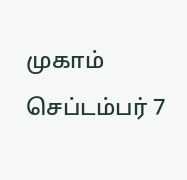முகாம் செப்டம்பர் 7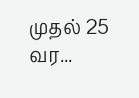முதல் 25 வர...